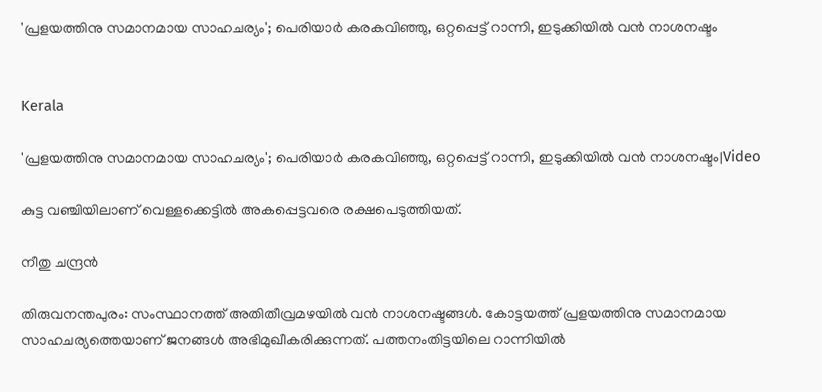'പ്രളയത്തിനു സമാനമായ സാഹചര്യം'; പെരിയാർ കരകവിഞ്ഞു, ഒറ്റപ്പെട്ട് റാന്നി, ഇടുക്കിയിൽ വൻ നാശനഷ്ടം


Kerala

'പ്രളയത്തിനു സമാനമായ സാഹചര്യം'; പെരിയാർ കരകവിഞ്ഞു, ഒറ്റപ്പെട്ട് റാന്നി, ഇടുക്കിയിൽ വൻ നാശനഷ്ടം|Video

കുട്ട വഞ്ചിയിലാണ് വെള്ളക്കെട്ടിൽ അകപ്പെട്ടവരെ രക്ഷപെടുത്തിയത്.

നീതു ചന്ദ്രൻ

തിരുവനന്തപുരം: സംസ്ഥാനത്ത് അതിതീവ്രമഴയിൽ വൻ നാശനഷ്ടങ്ങൾ. കോട്ടയത്ത് പ്രളയത്തിനു സമാനമായ സാഹചര്യത്തെയാണ് ജനങ്ങൾ അഭിമുഖീകരിക്കുന്നത്. പത്തനംതിട്ടയിലെ റാന്നിയിൽ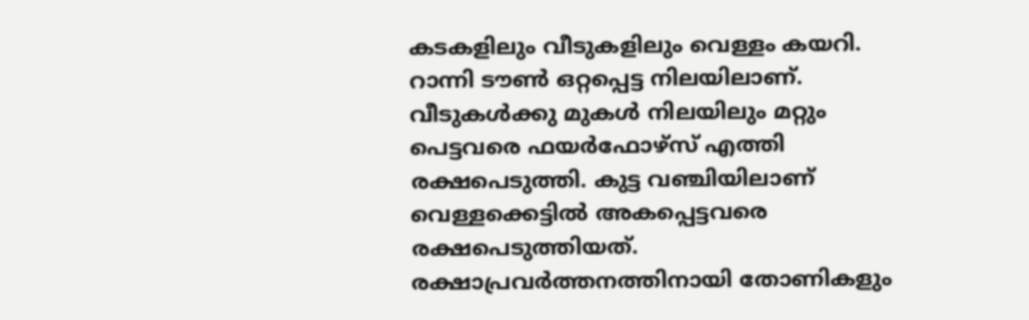കടകളിലും വീടുകളിലും വെള്ളം കയറി. റാന്നി ടൗൺ ഒറ്റപ്പെട്ട നിലയിലാണ്. വീടുകൾക്കു മുകൾ നിലയിലും മറ്റും പെട്ടവരെ ഫയർഫോഴ്സ് എത്തി രക്ഷപെടുത്തി. കുട്ട വഞ്ചിയിലാണ് വെള്ളക്കെട്ടിൽ അകപ്പെട്ടവരെ രക്ഷപെടുത്തിയത്. രക്ഷാപ്രവർത്തനത്തിനായി തോണികളും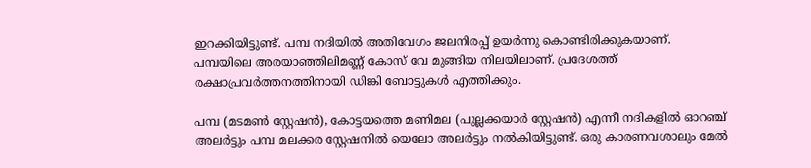ഇറക്കിയിട്ടുണ്ട്. പമ്പ നദിയിൽ അതിവേഗം ജലനിരപ്പ് ഉയർന്നു കൊണ്ടിരിക്കുകയാണ്. പമ്പയിലെ അരയാഞ്ഞിലിമണ്ണ് കോസ് വേ മുങ്ങിയ നിലയിലാണ്. പ്രദേശത്ത് രക്ഷാപ്രവർത്തനത്തിനായി ഡിങ്കി ബോട്ടുകൾ എത്തിക്കും.

പമ്പ (മടമൺ സ്റ്റേഷൻ), കോട്ടയത്തെ മണിമല (പുല്ലക്കയാർ സ്റ്റേഷൻ) എന്നീ നദികളിൽ ഓറഞ്ച് അലർട്ടും പമ്പ മലക്കര സ്റ്റേഷനിൽ യെലോ അലർട്ടും നൽകിയിട്ടുണ്ട്. ഒരു കാരണവശാലും മേൽ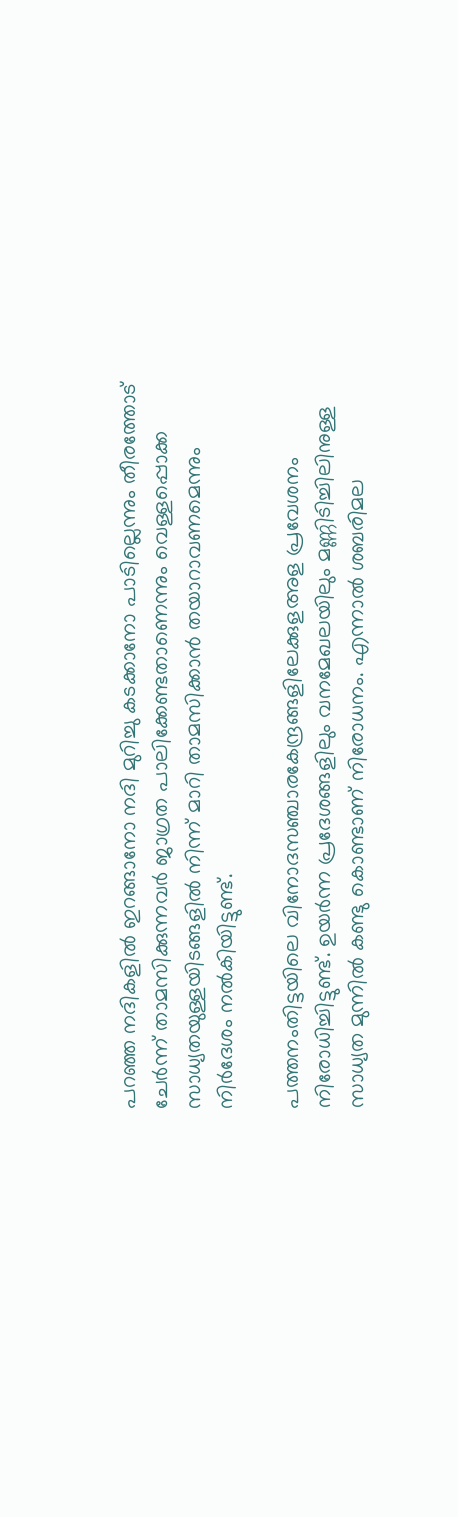പറഞ്ഞ നദികളിൽ ഇറങ്ങാനോ നദി മുറിച്ചു കടക്കാനോ പാടില്ലെന്നും തീരത്തോട് ചേർന്ന് താമസിക്കുന്നവർ ജാഗ്രത പാലിക്കേണ്ടതാണെന്നും വെള്ളപ്പൊക്ക സാധ്യതയുള്ളയിടങ്ങളിൽ നിന്ന് മാറി താമസിക്കാൻ തയാറാവണമെന്നും നിർദേശം നൽകിയിട്ടുണ്ട്.

പത്തനംതിട്ടയിലെ വിനോദസഞ്ചാരകേന്ദ്രങ്ങളിലേക്കുളഅള പ്രവേശനം നിരോധിച്ചിട്ടുണ്ട്. ഉയർന്ന പ്രദേശങ്ങളിലും വനമേഖലയിലും മണ്ണിടിച്ചിലിനുള്ള സാധ്യത മുന്നിൽ കണ്ടു കൊണ്ടാണ് നിരോധനം. എന്നാൽ ശബരിമല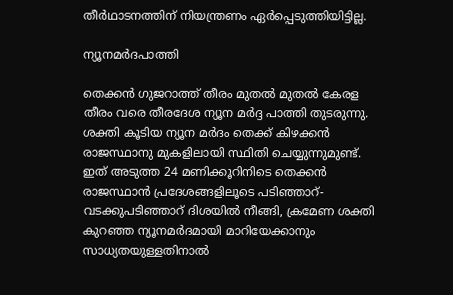തീർഥാടനത്തിന് നിയന്ത്രണം ഏർപ്പെടുത്തിയിട്ടില്ല.

ന്യൂനമർദപാത്തി

തെക്കൻ ഗുജറാത്ത് തീരം മുതൽ മുതൽ കേരള തീരം വരെ തീരദേശ ന്യൂന മർദ്ദ പാത്തി തുടരുന്നു. ശക്തി കൂടിയ ന്യൂന മർദം തെക്ക് കിഴക്കൻ രാജസ്ഥാനു മുകളിലായി സ്ഥിതി ചെയ്യുന്നുമുണ്ട്. ഇത് അടുത്ത 24 മണിക്കൂറിനിടെ തെക്കൻ രാജസ്ഥാൻ പ്രദേശങ്ങളിലൂടെ പടിഞ്ഞാറ്-വടക്കുപടിഞ്ഞാറ് ദിശയിൽ നീങ്ങി, ക്രമേണ ശക്തി കുറഞ്ഞ ന്യൂനമർദമായി മാറിയേക്കാനും സാധ്യതയുള്ളതിനാൽ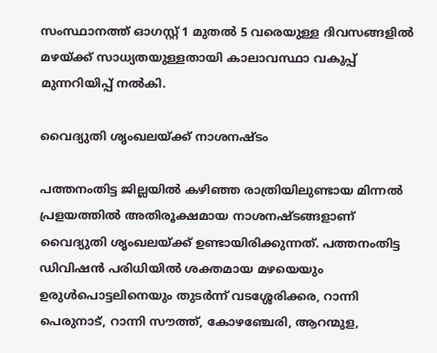സംസ്ഥാനത്ത് ഓഗസ്റ്റ് 1 മുതൽ 5 വരെയുള്ള ദിവസങ്ങളിൽ മഴയ്ക്ക് സാധ്യതയുള്ളതായി കാലാവസ്ഥാ വകുപ്പ് മുന്നറിയിപ്പ് നൽകി.

വൈദ്യുതി ശൃംഖലയ്ക്ക് നാശനഷ്ടം

പത്തനംതിട്ട ജില്ലയിൽ കഴിഞ്ഞ രാത്രിയിലുണ്ടായ മിന്നൽ പ്രളയത്തിൽ അതിരൂക്ഷമായ നാശനഷ്ടങ്ങളാണ് വൈദ്യുതി ശൃംഖലയ്ക്ക് ഉണ്ടായിരിക്കുന്നത്. പത്തനംതിട്ട ഡിവിഷൻ പരിധിയിൽ ശക്തമായ മഴയെയും ഉരുൾപൊട്ടലിനെയും തുടർന്ന് വടശ്ശേരിക്കര, റാന്നി പെരുനാട്, റാന്നി സൗത്ത്, കോഴഞ്ചേരി, ആറന്മുള,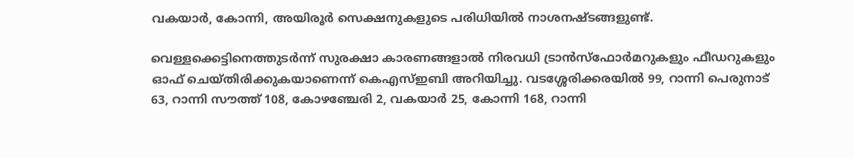വകയാർ, കോന്നി, അയിരൂർ സെക്ഷനുകളുടെ പരിധിയിൽ നാശനഷ്ടങ്ങളുണ്ട്.

വെള്ളക്കെട്ടിനെത്തുടർന്ന് സുരക്ഷാ കാരണങ്ങളാൽ നിരവധി ട്രാൻസ്ഫോർമറുകളും ഫീഡറുകളും ഓഫ് ചെയ്തിരിക്കുകയാണെന്ന് കെഎസ്ഇബി അറിയിച്ചു. വടശ്ശേരിക്കരയിൽ 99, റാന്നി പെരുനാട് 63, റാന്നി സൗത്ത് 108, കോഴഞ്ചേരി 2, വകയാർ 25, കോന്നി 168, റാന്നി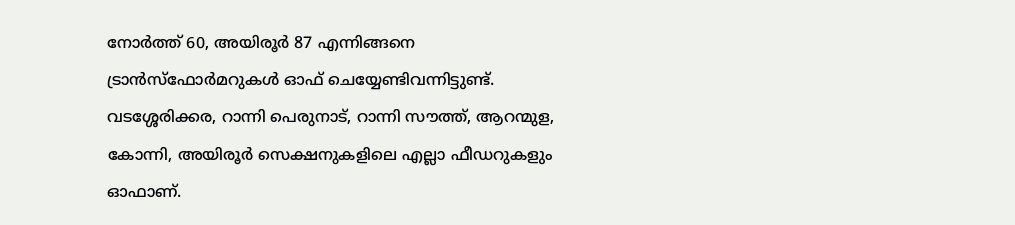നോർത്ത് 60, അയിരൂർ 87 എന്നിങ്ങനെ ട്രാൻസ്ഫോർമറുകൾ ഓഫ് ചെയ്യേണ്ടിവന്നിട്ടുണ്ട്. വടശ്ശേരിക്കര, റാന്നി പെരുനാട്, റാന്നി സൗത്ത്, ആറന്മുള, കോന്നി, അയിരൂർ സെക്ഷനുകളിലെ എല്ലാ ഫീഡറുകളും ഓഫാണ്.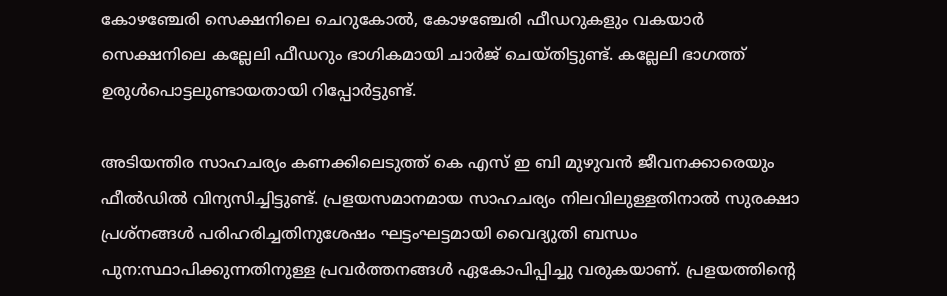കോഴഞ്ചേരി സെക്ഷനിലെ ചെറുകോൽ, കോഴഞ്ചേരി ഫീഡറുകളും വകയാർ സെക്ഷനിലെ കല്ലേലി ഫീഡറും ഭാഗികമായി ചാർജ് ചെയ്തിട്ടുണ്ട്. കല്ലേലി ഭാഗത്ത് ഉരുൾപൊട്ടലുണ്ടായതായി റിപ്പോർട്ടുണ്ട്.

അടിയന്തിര സാഹചര്യം കണക്കിലെടുത്ത് കെ എസ് ഇ ബി മുഴുവൻ ജീവനക്കാരെയും ഫീൽഡിൽ വിന്യസിച്ചിട്ടുണ്ട്. പ്രളയസമാനമായ സാഹചര്യം നിലവിലുള്ളതിനാൽ സുരക്ഷാ പ്രശ്നങ്ങൾ പരിഹരിച്ചതിനുശേഷം ഘട്ടംഘട്ടമായി വൈദ്യുതി ബന്ധം പുന:സ്ഥാപിക്കുന്നതിനുള്ള പ്രവർത്തനങ്ങൾ ഏകോപിപ്പിച്ചു വരുകയാണ്. പ്രളയത്തിന്‍റെ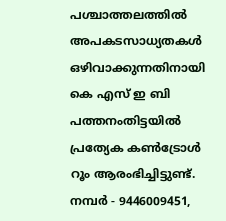പശ്ചാത്തലത്തിൽ അപകടസാധ്യതകൾ ഒഴിവാക്കുന്നതിനായി കെ എസ് ഇ ബി പത്തനംതിട്ടയിൽ പ്രത്യേക കൺട്രോൾ റൂം ആരംഭിച്ചിട്ടുണ്ട്. നമ്പർ - 9446009451,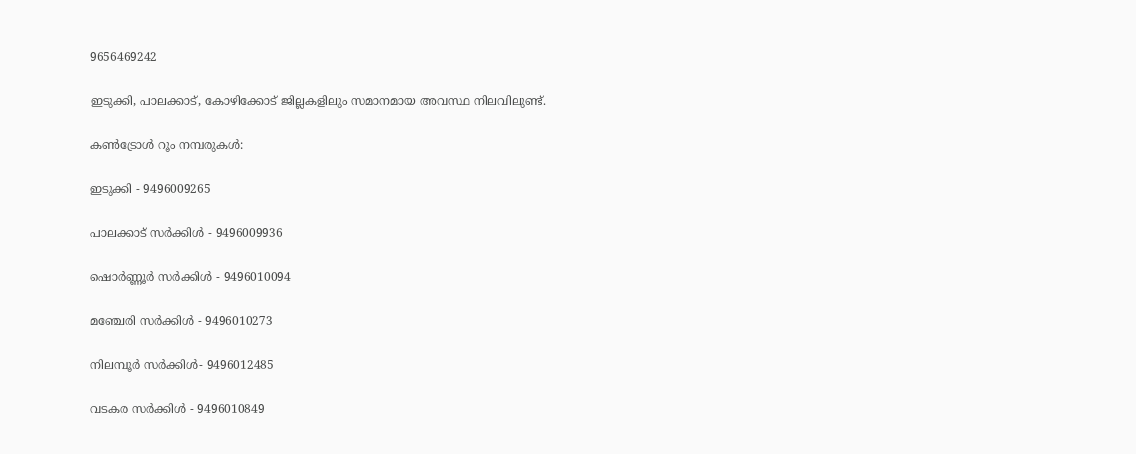9656469242

ഇടുക്കി, പാലക്കാട്, കോഴിക്കോട് ജില്ലകളിലും സമാനമായ അവസ്ഥ നിലവിലുണ്ട്.

കൺട്രോൾ റൂം നമ്പരുകൾ:

ഇടുക്കി - 9496009265

പാലക്കാട് സർക്കിൾ - 9496009936

ഷൊർണ്ണൂർ സർക്കിൾ - 9496010094

മഞ്ചേരി സർക്കിൾ - 9496010273

നിലമ്പൂർ സർക്കിൾ- 9496012485

വടകര സർക്കിൾ - 9496010849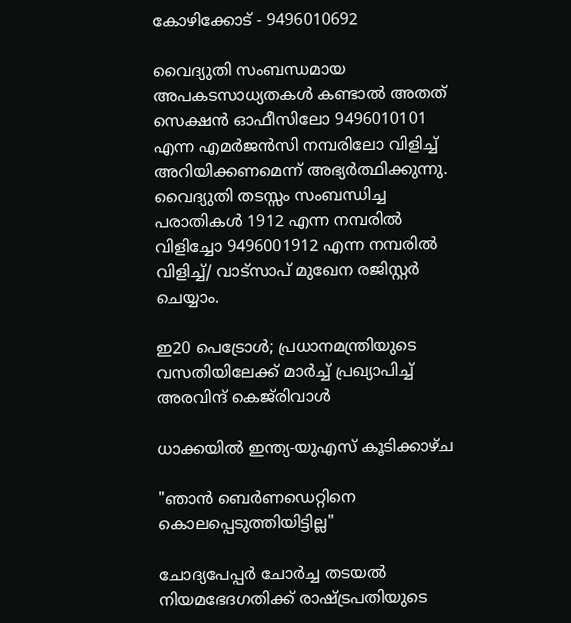കോഴിക്കോട് - 9496010692

വൈദ്യുതി സംബന്ധമായ അപകടസാധ്യതകൾ കണ്ടാൽ അതത് സെക്ഷൻ ഓഫീസിലോ 9496010101 എന്ന എമർജൻസി നമ്പരിലോ വിളിച്ച് അറിയിക്കണമെന്ന് അഭ്യർത്ഥിക്കുന്നു. വൈദ്യുതി തടസ്സം സംബന്ധിച്ച പരാതികൾ 1912 എന്ന നമ്പരിൽ വിളിച്ചോ 9496001912 എന്ന നമ്പരിൽ വിളിച്ച്/ വാട്സാപ് മുഖേന രജിസ്റ്റർ ചെയ്യാം.

ഇ20 പെട്രോൾ; പ്രധാനമന്ത്രിയുടെ വസതിയിലേക്ക് മാർച്ച് പ്രഖ്യാപിച്ച് അരവിന്ദ് കെജ്‌രിവാൾ

ധാക്കയിൽ ഇന്ത്യ-യുഎസ് കൂടിക്കാഴ്ച

"ഞാൻ ബെർണഡെറ്റിനെ കൊലപ്പെടുത്തിയിട്ടില്ല"

ചോദ്യപേപ്പർ ചോർച്ച തടയൽ നിയമഭേദഗതിക്ക് രാഷ്ട്രപതിയുടെ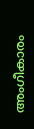അംഗീകാരം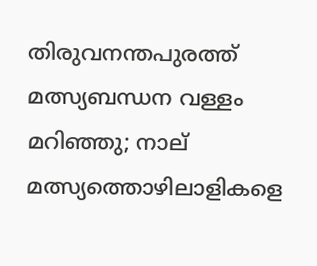തിരുവനന്തപുരത്ത് മത്സ്യബന്ധന വള്ളം മറിഞ്ഞു; നാല് മത്സ്യത്തൊഴിലാളികളെ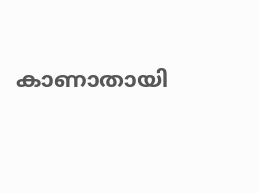കാണാതായി